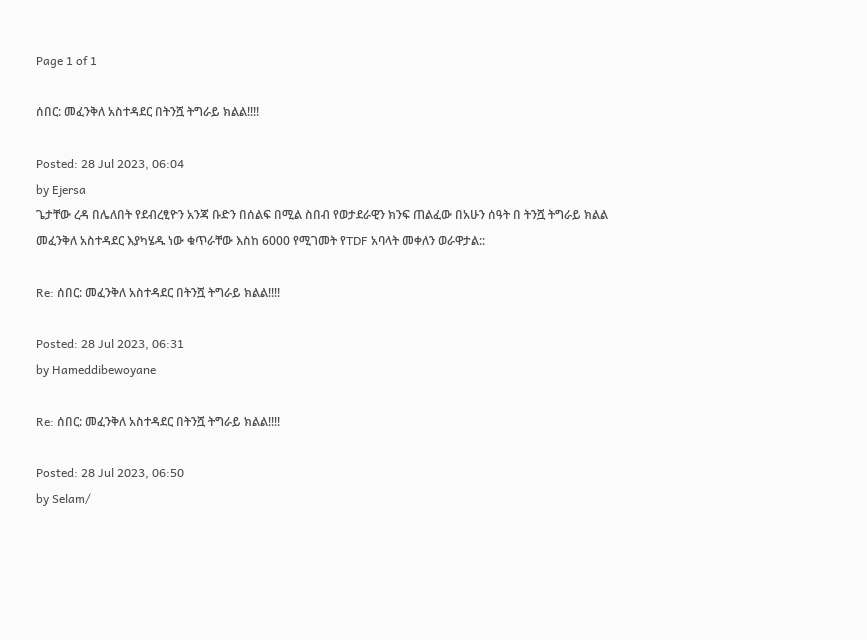Page 1 of 1

ሰበር: መፈንቅለ አስተዳደር በትንሿ ትግራይ ክልል!!!!

Posted: 28 Jul 2023, 06:04
by Ejersa
ጌታቸው ረዳ በሌለበት የደብረፂዮን አንጃ ቡድን በሰልፍ በሚል ስበብ የወታደራዊን ክንፍ ጠልፈው በአሁን ሰዓት በ ትንሿ ትግራይ ክልል መፈንቅለ አስተዳደር እያካሄዱ ነው ቁጥራቸው እስከ 6000 የሚገመት የTDF አባላት መቀለን ወራዋታል::

Re: ሰበር: መፈንቅለ አስተዳደር በትንሿ ትግራይ ክልል!!!!

Posted: 28 Jul 2023, 06:31
by Hameddibewoyane

Re: ሰበር: መፈንቅለ አስተዳደር በትንሿ ትግራይ ክልል!!!!

Posted: 28 Jul 2023, 06:50
by Selam/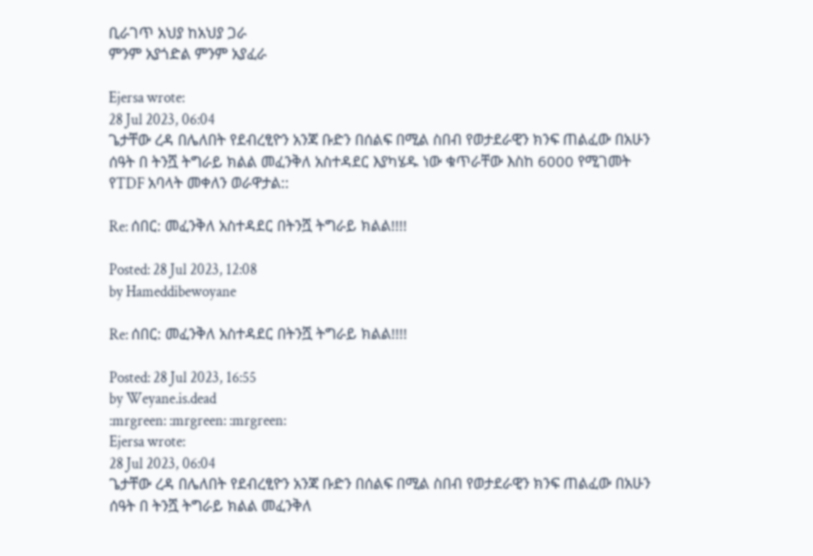ቢራገጥ አህያ ከአህያ ጋራ
ምንም አያጎድል ምንም አያፈራ

Ejersa wrote:
28 Jul 2023, 06:04
ጌታቸው ረዳ በሌለበት የደብረፂዮን አንጃ ቡድን በሰልፍ በሚል ስበብ የወታደራዊን ክንፍ ጠልፈው በአሁን ሰዓት በ ትንሿ ትግራይ ክልል መፈንቅለ አስተዳደር እያካሄዱ ነው ቁጥራቸው እስከ 6000 የሚገመት የTDF አባላት መቀለን ወራዋታል::

Re: ሰበር: መፈንቅለ አስተዳደር በትንሿ ትግራይ ክልል!!!!

Posted: 28 Jul 2023, 12:08
by Hameddibewoyane

Re: ሰበር: መፈንቅለ አስተዳደር በትንሿ ትግራይ ክልል!!!!

Posted: 28 Jul 2023, 16:55
by Weyane.is.dead
:mrgreen: :mrgreen: :mrgreen:
Ejersa wrote:
28 Jul 2023, 06:04
ጌታቸው ረዳ በሌለበት የደብረፂዮን አንጃ ቡድን በሰልፍ በሚል ስበብ የወታደራዊን ክንፍ ጠልፈው በአሁን ሰዓት በ ትንሿ ትግራይ ክልል መፈንቅለ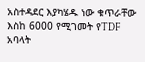አስተዳደር እያካሄዱ ነው ቁጥራቸው እስከ 6000 የሚገመት የTDF አባላት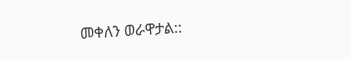መቀለን ወራዋታል::